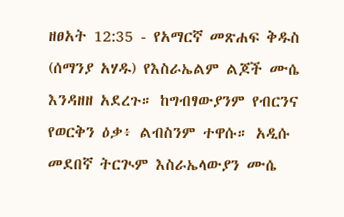ዘፀአት 12:35 - የአማርኛ መጽሐፍ ቅዱስ (ሰማንያ አሃዱ) የእስራኤልም ልጆች ሙሴ እንዳዘዘ አደረጉ። ከግብፃውያንም የብርንና የወርቅን ዕቃ፥ ልብስንም ተዋሱ። አዲሱ መደበኛ ትርጒም እስራኤላውያን ሙሴ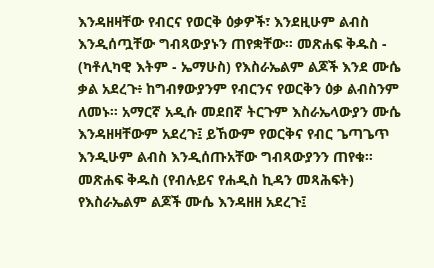እንዳዘዛቸው የብርና የወርቅ ዕቃዎች፣ እንደዚሁም ልብስ እንዲሰጧቸው ግብጻውያኑን ጠየቋቸው። መጽሐፍ ቅዱስ - (ካቶሊካዊ እትም - ኤማሁስ) የእስራኤልም ልጆች እንደ ሙሴ ቃል አደረጉ፥ ከግብፃውያንም የብርንና የወርቅን ዕቃ ልብስንም ለመኑ። አማርኛ አዲሱ መደበኛ ትርጉም እስራኤላውያን ሙሴ እንዳዘዛቸውም አደረጉ፤ ይኸውም የወርቅና የብር ጌጣጌጥ እንዲሁም ልብስ እንዲሰጡአቸው ግብጻውያንን ጠየቁ። መጽሐፍ ቅዱስ (የብሉይና የሐዲስ ኪዳን መጻሕፍት) የእስራኤልም ልጆች ሙሴ እንዳዘዘ አደረጉ፤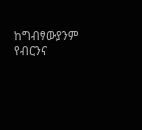ከግብፃውያንም የብርንና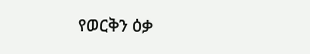የወርቅን ዕቃ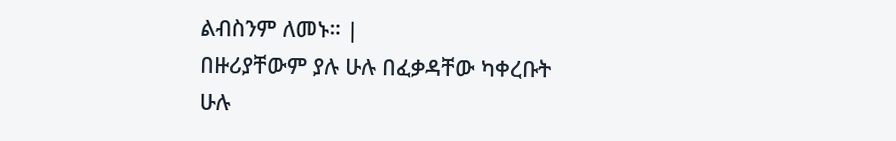ልብስንም ለመኑ። |
በዙሪያቸውም ያሉ ሁሉ በፈቃዳቸው ካቀረቡት ሁሉ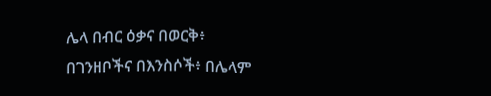ሌላ በብር ዕቃና በወርቅ፥ በገንዘቦችና በእንስሶች፥ በሌላም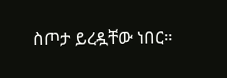ስጦታ ይረዷቸው ነበር።